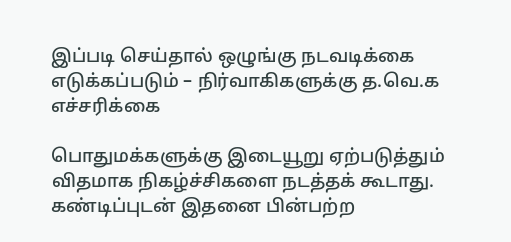இப்படி செய்தால் ஒழுங்கு நடவடிக்கை எடுக்கப்படும் – நிர்வாகிகளுக்கு த.வெ.க எச்சரிக்கை

பொதுமக்களுக்கு இடையூறு ஏற்படுத்தும் விதமாக நிகழ்ச்சிகளை நடத்தக் கூடாது. கண்டிப்புடன் இதனை பின்பற்ற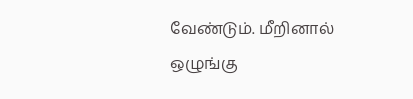வேண்டும். மீறினால் ஒழுங்கு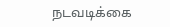நடவடிக்கை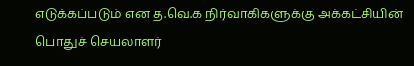எடுக்கப்படும் என த.வெ.க நிர்வாகிகளுக்கு அக்கட்சியின் பொதுச் செயலாளர்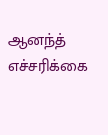ஆனந்த் எச்சரிக்கை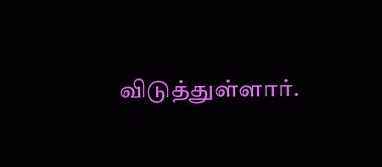விடுத்துள்ளார்.